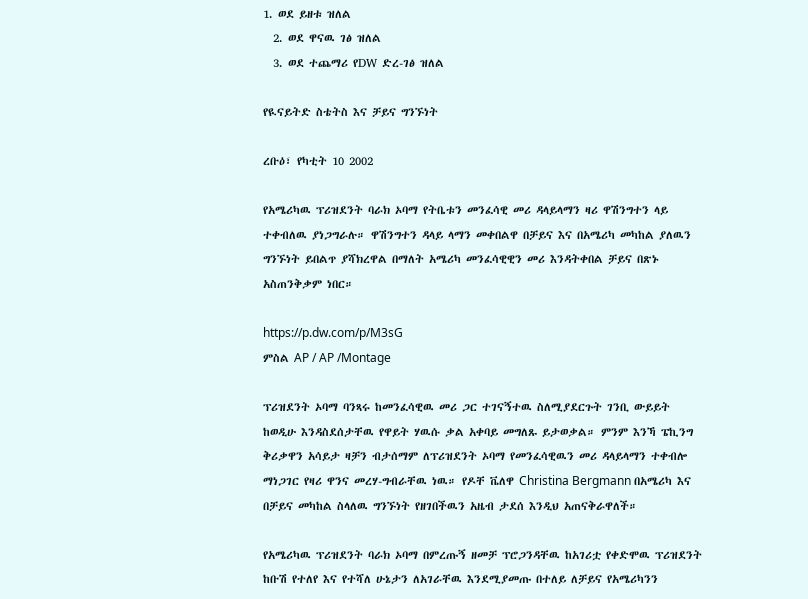1. ወደ ይዘቱ ዝለል
  2. ወደ ዋናዉ ገፅ ዝለል
  3. ወደ ተጨማሪ የDW ድረ-ገፅ ዝለል

የዪናይትድ ስቴትስ እና ቻይና ግንኙነት

ረቡዕ፣ የካቲት 10 2002

የአሜሪካዉ ፕሪዝደንት ባራክ ኦባማ የትቤቱን መንፈሳዊ መሪ ዳላይላማን ዛሪ ዋሽንግተን ላይ ተቀብለዉ ያነጋግራሉ። ዋሽንግተን ዳላይ ላማን መቀበልዋ በቻይና እና በአሜሪካ መካከል ያለዉን ግንኙነት ይበልጥ ያሻክረዋል በማለት አሜሪካ መንፈሳዊዊን መሪ እንዳትቀበል ቻይና በጽኑ አስጠንቅቃም ነበር።

https://p.dw.com/p/M3sG
ምስል AP / AP /Montage

ፕሪዝደንት ኦባማ ባንጻሩ ከመንፈሳዊዉ መሪ ጋር ተገናኝተዉ ስለሚያደርጉት ገንቢ ውይይት ከወዲሁ እንዳስደሰታቸዉ የዋይት ሃዉሱ ቃል አቀባይ መግለጹ ይታወቃል። ምንም እንኻ ፔኪንግ ቅሪቃዋን አሳይታ ዛቻን ብታሰማም ለፕሪዝደንት ኦባማ የመንፈሳዊዉን መሪ ዳላይላማን ተቀብሎ ማነጋገር የዛሪ ዋንና መረሃ-ግብራቸዉ ነዉ። የዶቸ ቬለዋ Christina Bergmann በአሜሪካ እና በቻይና መካከል ስላለዉ ግንኙነት የዘገበችዉን አዜብ ታደሰ እንዲህ አጠናቅራዋለች።

የአሜሪካዉ ፕሪዝደንት ባራክ ኦባማ በምረጡኝ ዘመቻ ፕሮጋንዳቸዉ ከአገሪቷ የቀድሞዉ ፕሪዝደንት ከቡሽ የተለየ እና የተሻለ ሁኔታን ለአገራቸዉ እንደሚያመጡ በተለይ ለቻይና የአሜሪካንን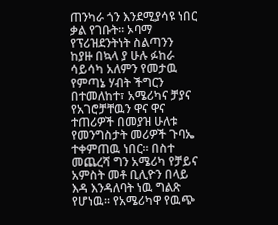ጠንካራ ጎን እንደሚያሳዩ ነበር ቃል የገቡት። ኦባማ የፕሪዝደንትነት ስልጣንን ከያዙ በኳላ ያ ሁሉ ፉከራ ሳይሳካ አለምን የመታዉ የምጣኔ ሃብት ችግርን በተመለከተ፣ አሜሪካና ቻያና የአገሮቻቸዉን ዋና ዋና ተጠሪዎች በመያዝ ሁለቱ የመንግስታት መሪዎች ጉባኤ ተቀምጠዉ ነበር። በስተ መጨረሻ ግን አሜሪካ የቻይና አምስት መቶ ቢሊዮን በላይ እዳ እንዳለባት ነዉ ግልጽ የሆነዉ። የአሜሪካዋ የዉጭ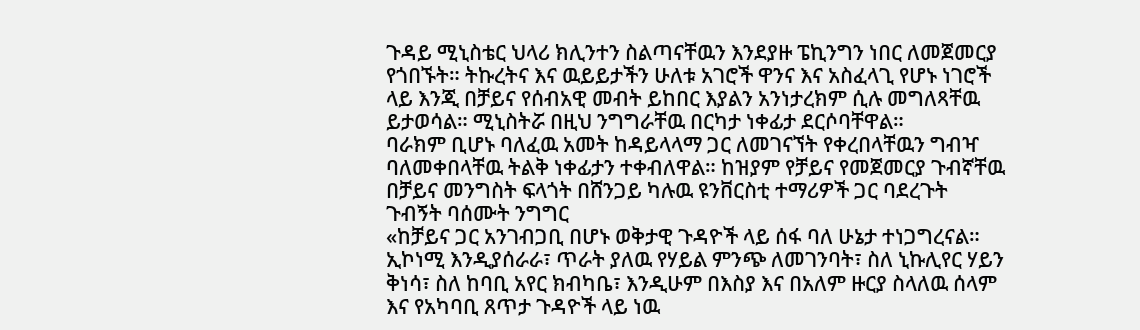ጉዳይ ሚኒስቴር ህላሪ ክሊንተን ስልጣናቸዉን እንደያዙ ፔኪንግን ነበር ለመጀመርያ የጎበኙት። ትኩረትና እና ዉይይታችን ሁለቱ አገሮች ዋንና እና አስፈላጊ የሆኑ ነገሮች ላይ እንጂ በቻይና የሰብአዊ መብት ይከበር እያልን አንነታረክም ሲሉ መግለጻቸዉ ይታወሳል። ሚኒስትሯ በዚህ ንግግራቸዉ በርካታ ነቀፊታ ደርሶባቸዋል።
ባራክም ቢሆኑ ባለፈዉ አመት ከዳይላላማ ጋር ለመገናኘት የቀረበላቸዉን ግብዣ ባለመቀበላቸዉ ትልቅ ነቀፊታን ተቀብለዋል። ከዝያም የቻይና የመጀመርያ ጉብኛቸዉ በቻይና መንግስት ፍላጎት በሸንጋይ ካሉዉ ዩንቨርስቲ ተማሪዎች ጋር ባደረጉት ጉብኝት ባሰሙት ንግግር
«ከቻይና ጋር አንገብጋቢ በሆኑ ወቅታዊ ጉዳዮች ላይ ሰፋ ባለ ሁኔታ ተነጋግረናል። ኢኮነሚ እንዲያሰራራ፣ ጥራት ያለዉ የሃይል ምንጭ ለመገንባት፣ ስለ ኒኩሊየር ሃይን ቅነሳ፣ ስለ ከባቢ አየር ክብካቤ፣ እንዲሁም በእስያ እና በአለም ዙርያ ስላለዉ ሰላም እና የአካባቢ ጸጥታ ጉዳዮች ላይ ነዉ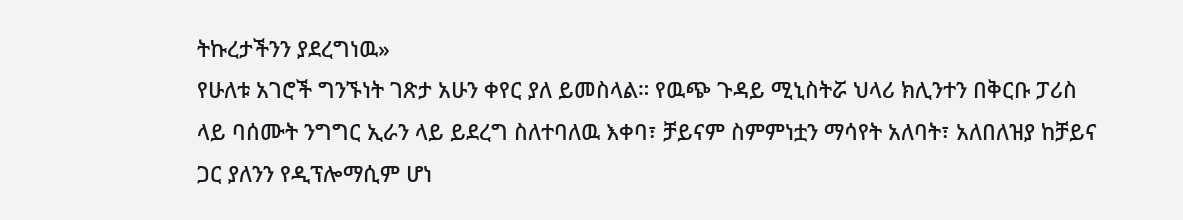ትኩረታችንን ያደረግነዉ»
የሁለቱ አገሮች ግንኙነት ገጽታ አሁን ቀየር ያለ ይመስላል። የዉጭ ጉዳይ ሚኒስትሯ ህላሪ ክሊንተን በቅርቡ ፓሪስ ላይ ባሰሙት ንግግር ኢራን ላይ ይደረግ ስለተባለዉ እቀባ፣ ቻይናም ስምምነቷን ማሳየት አለባት፣ አለበለዝያ ከቻይና ጋር ያለንን የዲፕሎማሲም ሆነ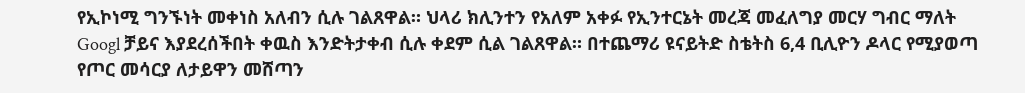የኢኮነሚ ግንኙነት መቀነስ አለብን ሲሉ ገልጸዋል። ህላሪ ክሊንተን የአለም አቀፉ የኢንተርኔት መረጃ መፈለግያ መርሃ ግብር ማለት Googl ቻይና እያደረሰችበት ቀዉስ እንድትታቀብ ሲሉ ቀደም ሲል ገልጸዋል። በተጨማሪ ዩናይትድ ስቴትስ 6,4 ቢሊዮን ዶላር የሚያወጣ የጦር መሳርያ ለታይዋን መሸጣን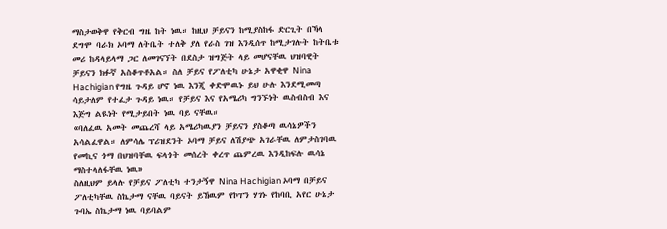ማስታወቅዋ የቅርብ ግዜ ከት ነዉ። ከዚህ ቻይናን ከሚያስከፋ ድርጊት በኻላ ደግሞ ባራክ ኦባማ ለትቤት ተለቅ ያለ የራስ ገዝ እንዲሰጥ ከሚታገሉት ከትቤቱ መሪ ከዳላይላማ ጋር ለመገናኘት በደስታ ዝግጅት ላይ መሆናቸዉ ህዝባዊት ቻይናን ክፉኛ አስቆጥቶአል። ስለ ቻይና የፖለቲካ ሁኔታ አዋቂዋ Nina Hachigian የግዜ ጉዳይ ሆኖ ነዉ እንጂ ቀድሞዉኑ ይህ ሁሉ እንደሚመጣ ሳይታለም የተፈታ ጉዳይ ነዉ። የቻይና እና የአሜሪካ ግንኙነት ዉስብስብ እና እጅግ ልዪነት የሚታይበት ነዉ ባይ ናቸዉ።
«ባለፈዉ አመት መጨረሻ ላይ አሜሪካዉያን ቻይናን ያስቆጣ ዉሳኔዎችን አሳልፈዋል። ለምሳሌ ፕሪዝደንት ኦባማ ቻይና ለሽያጭ አገራቸዉ ለምታስገባዉ የመኪና ጎማ በህዝባቸዉ ፍላጎት መሰረት ቀረጥ ጨምረዉ እንዲከፍሉ ዉሳኔ ማስተላለፋቸዉ ነዉ»
ስለዚህም ይላሉ የቻይና ፖለቲካ ተንታኝዋ Nina Hachigian ኦባማ በቻይና ፖለቲካቸዉ ስኬታማ ናቸዉ ባይናት ይኸዉም የኮፐን ሃገኑ የከባቢ አየር ሁኔታ ጉባኤ ስኬታማ ነዉ ባይባልም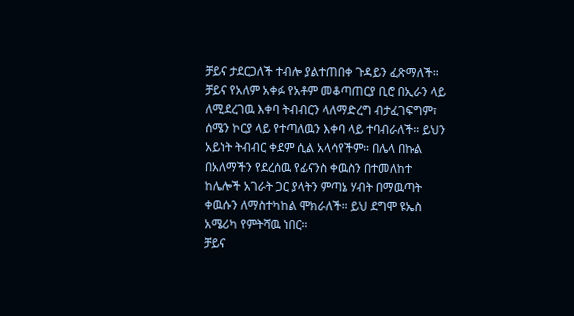ቻይና ታደርጋለች ተብሎ ያልተጠበቀ ጉዳይን ፈጽማለች። ቻይና የአለም አቀፉ የአቶም መቆጣጠርያ ቢሮ በኢራን ላይ ለሚደረገዉ እቀባ ትብብርን ላለማድረግ ብታፈገፍግም፣ ሰሜን ኮርያ ላይ የተጣለዉን እቀባ ላይ ተባብራለች። ይህን አይነት ትብብር ቀደም ሲል አላሳየችም። በሌላ በኩል በአለማችን የደረሰዉ የፊናንስ ቀዉስን በተመለከተ ከሌሎች አገራት ጋር ያላትን ምጣኔ ሃብት በማዉጣት ቀዉሱን ለማስተካከል ሞክራለች። ይህ ደግሞ ዩኤስ አሜሪካ የምትሻዉ ነበር።
ቻይና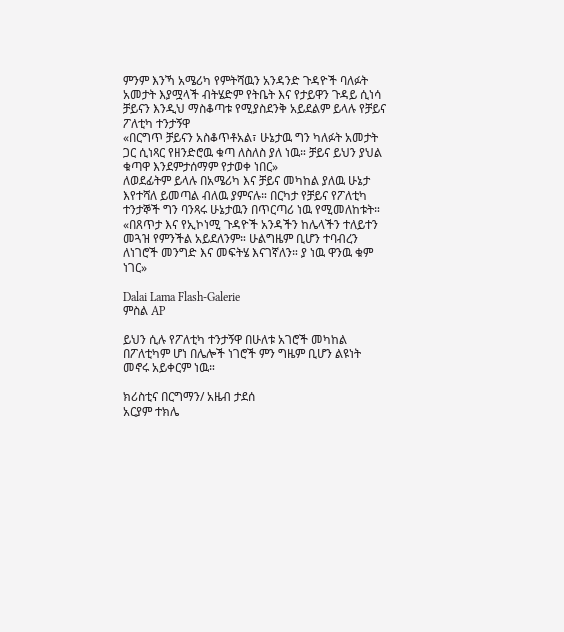ምንም እንኻ አሜሪካ የምትሻዉን አንዳንድ ጉዳዮች ባለፉት አመታት እያሟላች ብትሄድም የትቤት እና የታይዋን ጉዳይ ሲነሳ ቻይናን እንዲህ ማስቆጣቱ የሚያስደንቅ አይደልም ይላሉ የቻይና ፖለቲካ ተንታኝዋ
«በርግጥ ቻይናን አስቆጥቶአል፣ ሁኔታዉ ግን ካለፉት አመታት ጋር ሲነጻር የዘንድሮዉ ቁጣ ለስለስ ያለ ነዉ። ቻይና ይህን ያህል ቁጣዋ እንደምታሰማም የታወቀ ነበር»
ለወደፊትም ይላሉ በአሜሪካ እና ቻይና መካከል ያለዉ ሁኔታ እየተሻለ ይመጣል ብለዉ ያምናሉ። በርካታ የቻይና የፖለቲካ ተንታኞች ግን ባንጻሩ ሁኔታዉን በጥርጣሪ ነዉ የሚመለከቱት።
«በጸጥታ እና የኢኮነሚ ጉዳዮች አንዳችን ከሌላችን ተለይተን መጓዝ የምንችል አይደለንም። ሁልግዜም ቢሆን ተባብረን ለነገሮች መንግድ እና መፍትሄ እናገኛለን። ያ ነዉ ዋንዉ ቁም ነገር»

Dalai Lama Flash-Galerie
ምስል AP

ይህን ሲሉ የፖለቲካ ተንታኝዋ በሁለቱ አገሮች መካከል በፖለቲካም ሆነ በሌሎች ነገሮች ምን ግዜም ቢሆን ልዩነት መኖሩ አይቀርም ነዉ።

ክሪስቲና በርግማን/ አዜብ ታደሰ
አርያም ተክሌ